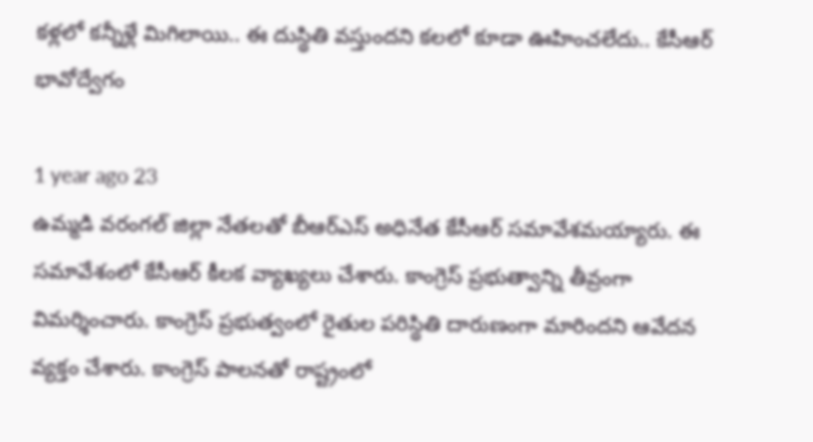కళ్లలో కన్నీళ్లే మిగిలాయి.. ఈ దుస్థితి వస్తుందని కలలో కూడా ఊహించలేదు.. కేసీఆర్ భావోద్వేగం

1 year ago 23
ఉమ్మడి వరంగల్ జిల్లా నేతలతో బీఆర్ఎస్ అధినేత కేసీఆర్ సమావేశమయ్యారు. ఈ సమావేశంలో కేసీఆర్ కీలక వ్యాఖ్యలు చేశారు. కాంగ్రెస్ ప్రభుత్వాన్ని తీవ్రంగా విమర్శించారు. కాంగ్రెస్ ప్రభుత్వంలో రైతుల పరిస్థితి దారుణంగా మారిందని ఆవేదన వ్యక్తం చేశారు. కాంగ్రెస్ పాలనతో రాష్ట్రంలో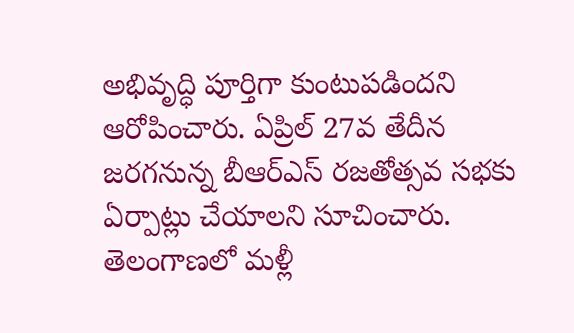అభివృద్ధి పూర్తిగా కుంటుపడిందని ఆరోపించారు. ఏప్రిల్ 27వ తేదీన జరగనున్న బీఆర్ఎస్ రజతోత్సవ సభకు ఏర్పాట్లు చేయాలని సూచించారు. తెలంగాణలో మళ్లీ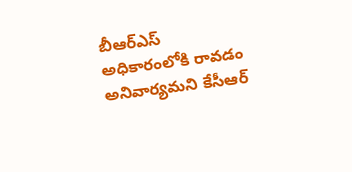బీఆర్ఎస్ అధికారంలోకి రావడం అనివార్యమని కేసీఆర్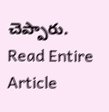చెప్పారు.
Read Entire Article